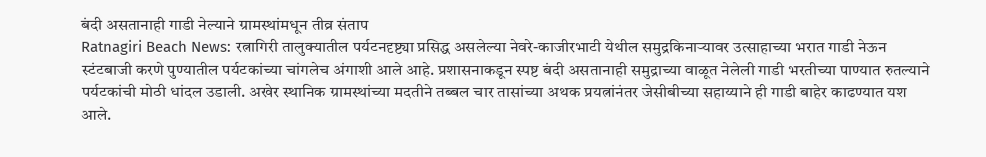बंदी असतानाही गाडी नेल्याने ग्रामस्थांमधून तीव्र संताप
Ratnagiri Beach News: रत्नागिरी तालुक्यातील पर्यटनदृष्ट्या प्रसिद्ध असलेल्या नेवरे-काजीरभाटी येथील समुद्रकिनाऱ्यावर उत्साहाच्या भरात गाडी नेऊन स्टंटबाजी करणे पुण्यातील पर्यटकांच्या चांगलेच अंगाशी आले आहे. प्रशासनाकडून स्पष्ट बंदी असतानाही समुद्राच्या वाळूत नेलेली गाडी भरतीच्या पाण्यात रुतल्याने पर्यटकांची मोठी धांदल उडाली. अखेर स्थानिक ग्रामस्थांच्या मदतीने तब्बल चार तासांच्या अथक प्रयत्नांनंतर जेसीबीच्या सहाय्याने ही गाडी बाहेर काढण्यात यश आले.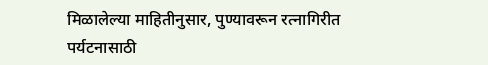मिळालेल्या माहितीनुसार, पुण्यावरून रत्नागिरीत पर्यटनासाठी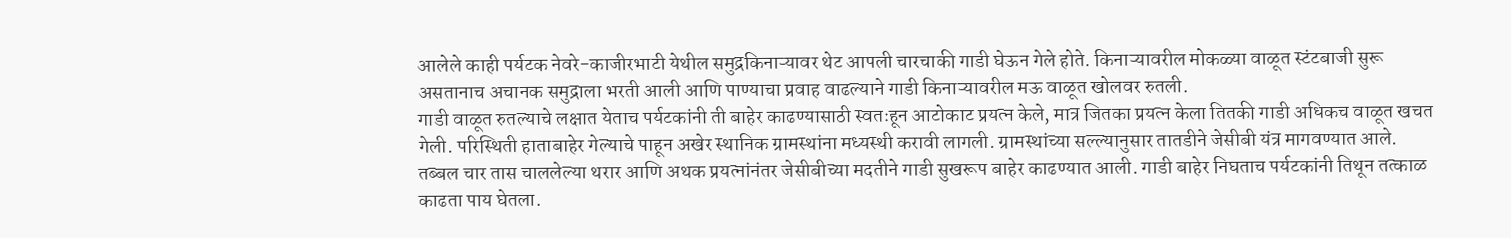आलेले काही पर्यटक नेवरे-काजीरभाटी येथील समुद्रकिनाऱ्यावर थेट आपली चारचाकी गाडी घेऊन गेले होते. किनाऱ्यावरील मोकळ्या वाळूत स्टंटबाजी सुरू असतानाच अचानक समुद्राला भरती आली आणि पाण्याचा प्रवाह वाढल्याने गाडी किनाऱ्यावरील मऊ वाळूत खोलवर रुतली.
गाडी वाळूत रुतल्याचे लक्षात येताच पर्यटकांनी ती बाहेर काढण्यासाठी स्वतःहून आटोकाट प्रयत्न केले, मात्र जितका प्रयत्न केला तितकी गाडी अधिकच वाळूत खचत गेली. परिस्थिती हाताबाहेर गेल्याचे पाहून अखेर स्थानिक ग्रामस्थांना मध्यस्थी करावी लागली. ग्रामस्थांच्या सल्ल्यानुसार तातडीने जेसीबी यंत्र मागवण्यात आले. तब्बल चार तास चाललेल्या थरार आणि अथक प्रयत्नांनंतर जेसीबीच्या मदतीने गाडी सुखरूप बाहेर काढण्यात आली. गाडी बाहेर निघताच पर्यटकांनी तिथून तत्काळ काढता पाय घेतला.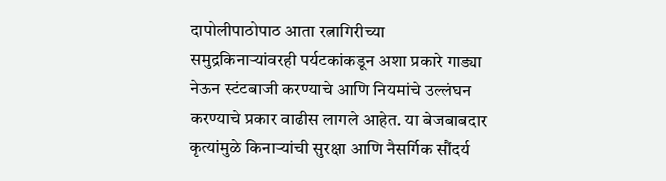दापोलीपाठोपाठ आता रत्नागिरीच्या समुद्रकिनाऱ्यांवरही पर्यटकांकडून अशा प्रकारे गाड्या नेऊन स्टंटबाजी करण्याचे आणि नियमांचे उल्लंघन करण्याचे प्रकार वाढीस लागले आहेत. या बेजबाबदार कृत्यांमुळे किनाऱ्यांची सुरक्षा आणि नैसर्गिक सौंदर्य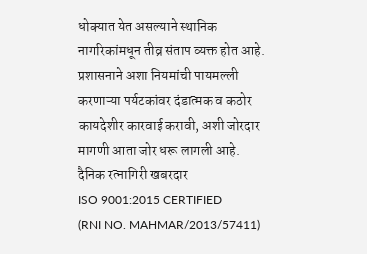धोक्यात येत असल्याने स्थानिक नागरिकांमधून तीव्र संताप व्यक्त होत आहे. प्रशासनाने अशा नियमांची पायमल्ली करणाऱ्या पर्यटकांवर दंडात्मक व कठोर कायदेशीर कारवाई करावी, अशी जोरदार मागणी आता जोर धरू लागली आहे.
दैनिक रत्नागिरी खबरदार
ISO 9001:2015 CERTIFIED
(RNI NO. MAHMAR/2013/57411)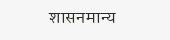शासनमान्य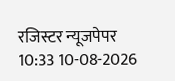रजिस्टर न्यूजपेपर
10:33 10-08-2026